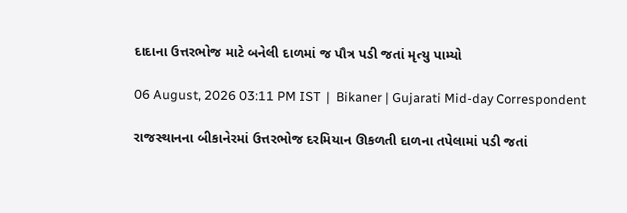દાદાના ઉત્તરભોજ માટે બનેલી દાળમાં જ પૌત્ર પડી જતાં મૃત્યુ પામ્યો

06 August, 2026 03:11 PM IST  |  Bikaner | Gujarati Mid-day Correspondent

રાજસ્થાનના બીકાનેરમાં ઉત્તરભોજ દરમિયાન ઊકળતી દાળના તપેલામાં પડી જતાં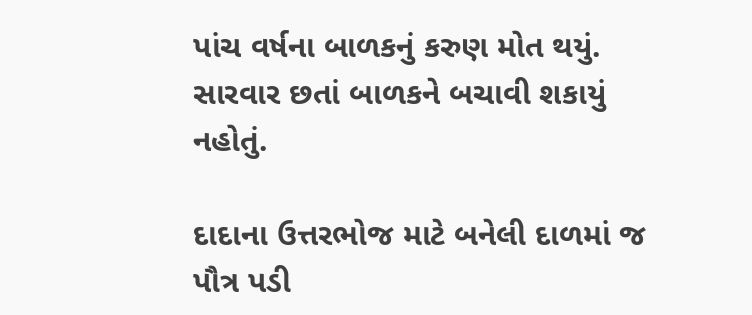પાંચ વર્ષના બાળકનું કરુણ મોત થયું. સારવાર છતાં બાળકને બચાવી શકાયું નહોતું.

દાદાના ઉત્તરભોજ માટે બનેલી દાળમાં જ પૌત્ર પડી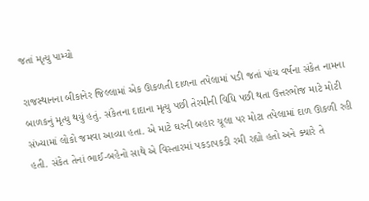જતાં મૃત્યુ પામ્યો

રાજસ્થાનના બીકાનેર જિલ્લામાં એક ઊકળતી દાળના તપેલામાં પડી જતાં પાંચ વર્ષના સંકેત નામના બાળકનું મૃત્યુ થયું હતું. સંકેતના દાદાના મૃત્યુ પછી તેરમીની વિધિ પછી થતા ઉત્તરભોજ માટે મોટી સંખ્યામાં લોકો જમવા આવ્યા હતા. એ માટે ઘરની બહાર ચૂલા પર મોટા તપેલામાં દાળ ઊકળી રહી હતી. સંકેત તેનાં ભાઈ-બહેનો સાથે એ વિસ્તારમાં પકડાપકડી રમી રહ્યો હતો અને ક્યારે તે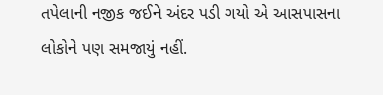તપેલાની નજીક જઈને અંદર પડી ગયો એ આસપાસના લોકોને પણ સમજાયું નહીં.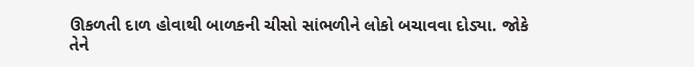ઊકળતી દાળ હોવાથી બાળકની ચીસો સાંભળીને લોકો બચાવવા દોડ્યા. જોકે તેને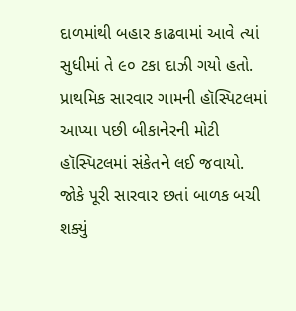દાળમાંથી બહાર કાઢવામાં આવે ત્યાં સુધીમાં તે ૯૦ ટકા દાઝી ગયો હતો. પ્રાથમિક સારવાર ગામની હૉસ્પિટલમાં આપ્યા પછી બીકાનેરની મોટી હૉસ્પિટલમાં સંકેતને લઈ જવાયો. જોકે પૂરી સારવાર છતાં બાળક બચી શક્યું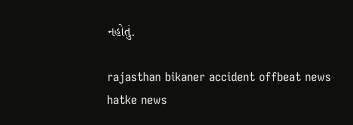નહોતું.

rajasthan bikaner accident offbeat news hatke news